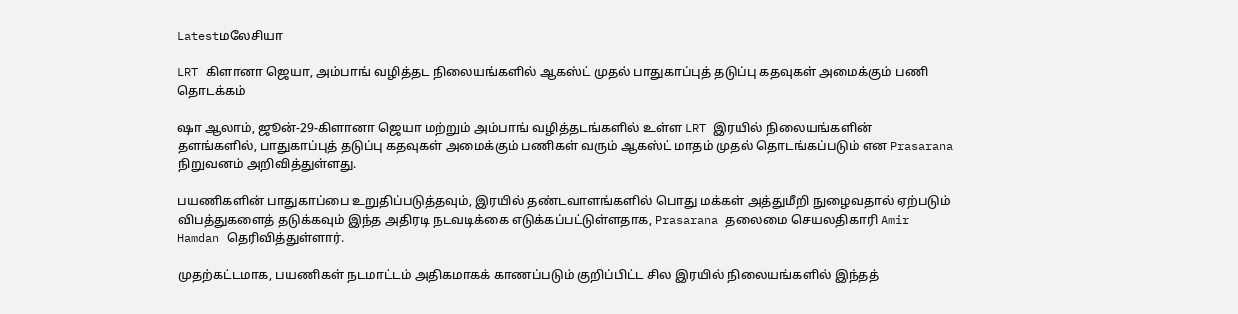Latestமலேசியா

LRT கிளானா ஜெயா, அம்பாங் வழித்தட நிலையங்களில் ஆகஸ்ட் முதல் பாதுகாப்புத் தடுப்பு கதவுகள் அமைக்கும் பணி தொடக்கம்

ஷா ஆலாம், ஜூன்-29-கிளானா ஜெயா மற்றும் அம்பாங் வழித்தடங்களில் உள்ள LRT இரயில் நிலையங்களின் தளங்களில், பாதுகாப்புத் தடுப்பு கதவுகள் அமைக்கும் பணிகள் வரும் ஆகஸ்ட் மாதம் முதல் தொடங்கப்படும் என Prasarana நிறுவனம் அறிவித்துள்ளது.

பயணிகளின் பாதுகாப்பை உறுதிப்படுத்தவும், இரயில் தண்டவாளங்களில் பொது மக்கள் அத்துமீறி நுழைவதால் ஏற்படும் விபத்துகளைத் தடுக்கவும் இந்த அதிரடி நடவடிக்கை எடுக்கப்பட்டுள்ளதாக, Prasarana தலைமை செயலதிகாரி Amir Hamdan தெரிவித்துள்ளார்.

முதற்கட்டமாக, பயணிகள் நடமாட்டம் அதிகமாகக் காணப்படும் குறிப்பிட்ட சில இரயில் நிலையங்களில் இந்தத்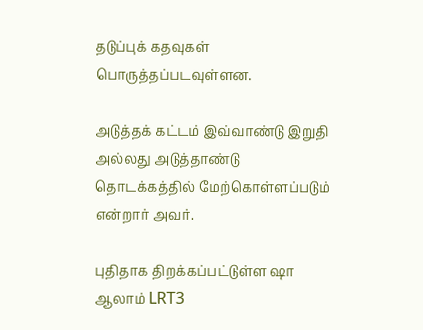தடுப்புக் கதவுகள் பொருத்தப்படவுள்ளன.

அடுத்தக் கட்டம் இவ்வாண்டு இறுதி அல்லது அடுத்தாண்டு தொடக்கத்தில் மேற்கொள்ளப்படும் என்றார் அவர்.

புதிதாக திறக்கப்பட்டுள்ள ஷா ஆலாம் LRT3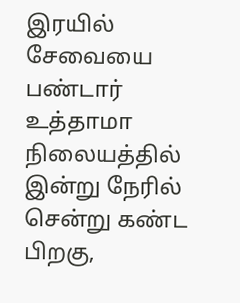இரயில் சேவையை பண்டார் உத்தாமா நிலையத்தில் இன்று நேரில் சென்று கண்ட பிறகு,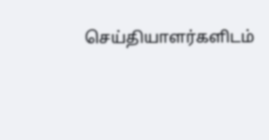செய்தியாளர்களிடம்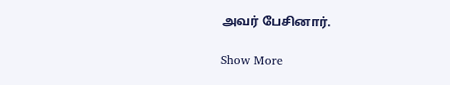அவர் பேசினார்.

Show More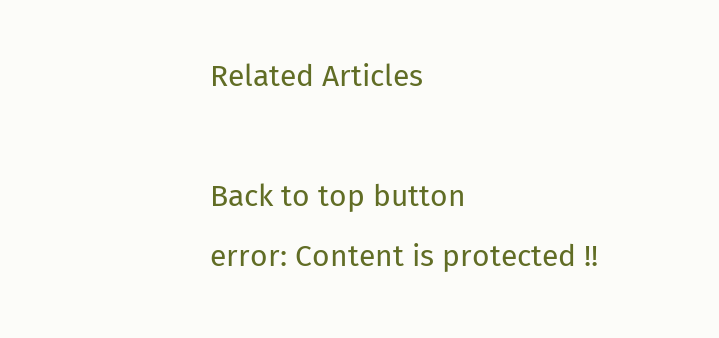Related Articles

Back to top button
error: Content is protected !!